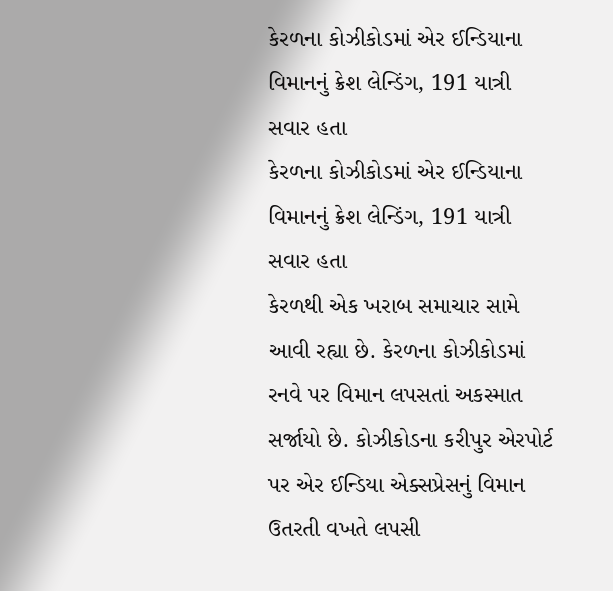કેરળના કોઝીકોડમાં એર ઈન્ડિયાના વિમાનનું ક્રેશ લેન્ડિંગ, 191 યાત્રી સવાર હતા
કેરળના કોઝીકોડમાં એર ઈન્ડિયાના વિમાનનું ક્રેશ લેન્ડિંગ, 191 યાત્રી સવાર હતા
કેરળથી એક ખરાબ સમાચાર સામે આવી રહ્યા છે. કેરળના કોઝીકોડમાં રનવે પર વિમાન લપસતાં અકસ્માત સર્જાયો છે. કોઝીકોડના કરીપુર એરપોર્ટ પર એર ઈન્ડિયા એક્સપ્રેસનું વિમાન ઉતરતી વખતે લપસી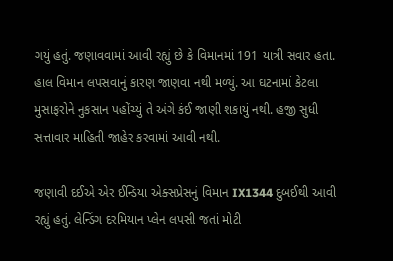ગયું હતું. જણાવવામાં આવી રહ્યું છે કે વિમાનમાં 191 યાત્રી સવાર હતા. હાલ વિમાન લપસવાનું કારણ જાણવા નથી મળ્યું. આ ઘટનામાં કેટલા મુસાફરોને નુકસાન પહોંચ્યું તે અંગે કંઈ જાણી શકાયું નથી. હજી સુધી સત્તાવાર માહિતી જાહેર કરવામાં આવી નથી.

જણાવી દઈએ એર ઈન્ડિયા એક્સપ્રેસનું વિમાન IX1344 દુબઈથી આવી રહ્યું હતું. લેન્ડિંગ દરમિયાન પ્લેન લપસી જતાં મોટી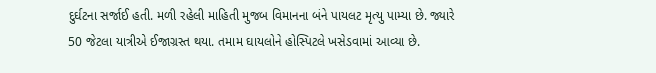દુર્ઘટના સર્જાઈ હતી. મળી રહેલી માહિતી મુજબ વિમાનના બંને પાયલટ મૃત્યુ પામ્યા છે. જ્યારે 50 જેટલા યાત્રીએ ઈજાગ્રસ્ત થયા. તમામ ઘાયલોને હોસ્પિટલે ખસેડવામાં આવ્યા છે.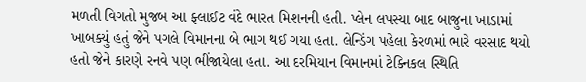મળતી વિગતો મુજબ આ ફ્લાઈટ વંદે ભારત મિશનની હતી. પ્લેન લપસ્યા બાદ બાજુના ખાડામાં ખાબક્યું હતું જેને પગલે વિમાનના બે ભાગ થઈ ગયા હતા. લેન્ડિંગ પહેલા કેરળમાં ભારે વરસાદ થયો હતો જેને કારણે રનવે પણ ભીંજાયેલા હતા. આ દરમિયાન વિમાનમાં ટેક્નિકલ સ્થિતિ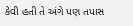કેવી હતી તે અંગે પણ તપાસ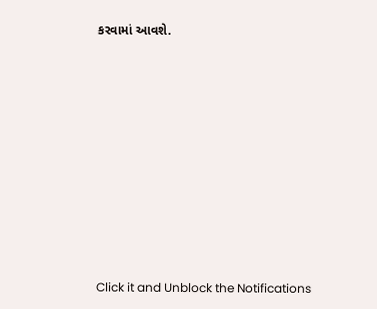કરવામાં આવશે.












Click it and Unblock the Notifications